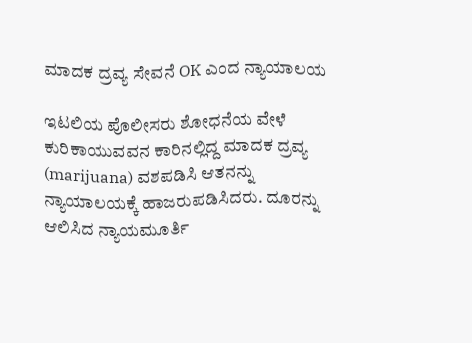ಮಾದಕ ದ್ರವ್ಯ ಸೇವನೆ OK ಎಂದ ನ್ಯಾಯಾಲಯ

ಇಟಲಿಯ ಪೊಲೀಸರು ಶೋಧನೆಯ ವೇಳೆ ಕುರಿಕಾಯುವವನ ಕಾರಿನಲ್ಲಿದ್ದ ಮಾದಕ ದ್ರವ್ಯ (marijuana) ವಶಪಡಿಸಿ ಆತನನ್ನು ನ್ಯಾಯಾಲಯಕ್ಕೆ ಹಾಜರುಪಡಿಸಿದರು. ದೂರನ್ನು ಆಲಿಸಿದ ನ್ಯಾಯಮೂರ್ತಿ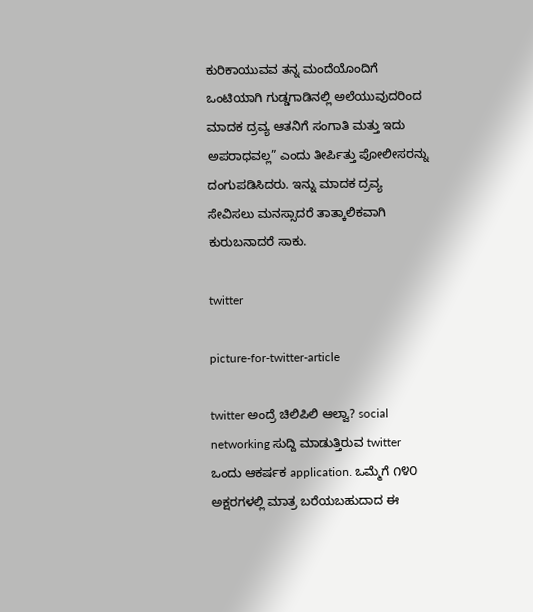ಕುರಿಕಾಯುವವ ತನ್ನ ಮಂದೆಯೊಂದಿಗೆ ಒಂಟಿಯಾಗಿ ಗುಡ್ಡಗಾಡಿನಲ್ಲಿ ಅಲೆಯುವುದರಿಂದ ಮಾದಕ ದ್ರವ್ಯ ಆತನಿಗೆ ಸಂಗಾತಿ ಮತ್ತು ಇದು ಅಪರಾಧವಲ್ಲ” ಎಂದು ತೀರ್ಪಿತ್ತು ಪೋಲೀಸರನ್ನು ದಂಗುಪಡಿಸಿದರು. ಇನ್ನು ಮಾದಕ ದ್ರವ್ಯ ಸೇವಿಸಲು ಮನಸ್ಸಾದರೆ ತಾತ್ಕಾಲಿಕವಾಗಿ ಕುರುಬನಾದರೆ ಸಾಕು.

twitter

picture-for-twitter-article

twitter ಅಂದ್ರೆ ಚಿಲಿಪಿಲಿ ಆಲ್ವಾ? social networking ಸುದ್ದಿ ಮಾಡುತ್ತಿರುವ twitter ಒಂದು ಆಕರ್ಷಕ application. ಒಮ್ಮೆಗೆ ೧೪೦ ಅಕ್ಷರಗಳಲ್ಲಿ ಮಾತ್ರ ಬರೆಯಬಹುದಾದ ಈ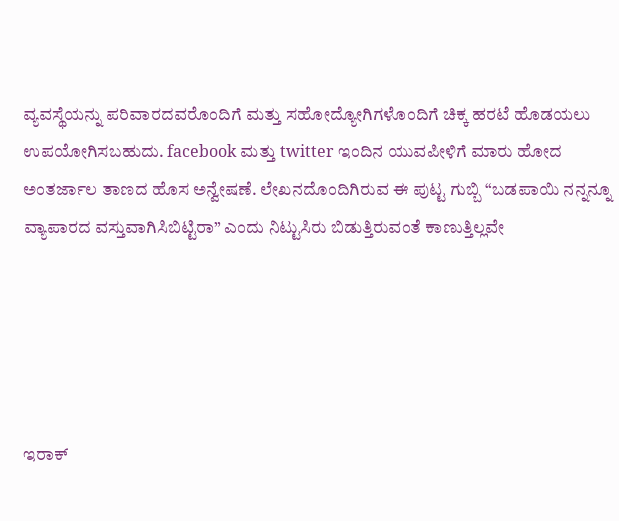ವ್ಯವಸ್ಥೆಯನ್ನು ಪರಿವಾರದವರೊಂದಿಗೆ ಮತ್ತು ಸಹೋದ್ಯೋಗಿಗಳೊಂದಿಗೆ ಚಿಕ್ಕ ಹರಟೆ ಹೊಡಯಲು ಉಪಯೋಗಿಸಬಹುದು. facebook ಮತ್ತು twitter ಇಂದಿನ ಯುವಪೀಳಿಗೆ ಮಾರು ಹೋದ ಅಂತರ್ಜಾಲ ತಾಣದ ಹೊಸ ಅನ್ವೇಷಣೆ. ಲೇಖನದೊಂದಿಗಿರುವ ಈ ಪುಟ್ಟ ಗುಬ್ಬಿ “ಬಡಪಾಯಿ ನನ್ನನ್ನೂ ವ್ಯಾಪಾರದ ವಸ್ತುವಾಗಿಸಿಬಿಟ್ಟಿರಾ” ಎಂದು ನಿಟ್ಟುಸಿರು ಬಿಡುತ್ತಿರುವಂತೆ ಕಾಣುತ್ತಿಲ್ಲವೇ





ಇರಾಕ್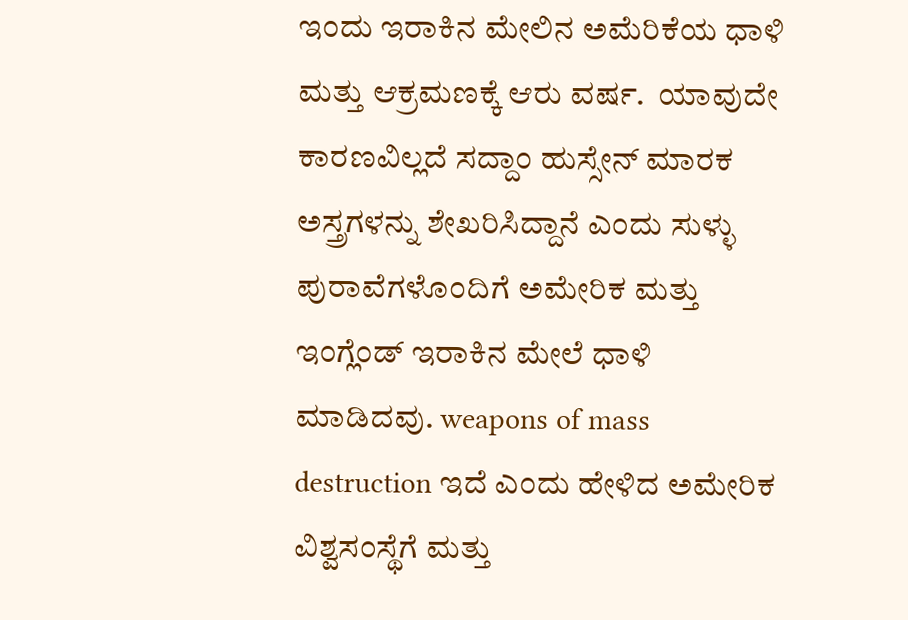ಇಂದು ಇರಾಕಿನ ಮೇಲಿನ ಅಮೆರಿಕೆಯ ಧಾಳಿ ಮತ್ತು ಆಕ್ರಮಣಕ್ಕೆ ಆರು ವರ್ಷ.  ಯಾವುದೇ ಕಾರಣವಿಲ್ಲದೆ ಸದ್ದಾಂ ಹುಸ್ಸೇನ್ ಮಾರಕ ಅಸ್ತ್ರಗಳನ್ನು ಶೇಖರಿಸಿದ್ದಾನೆ ಎಂದು ಸುಳ್ಳು ಪುರಾವೆಗಳೊಂದಿಗೆ ಅಮೇರಿಕ ಮತ್ತು ಇಂಗ್ಲೆಂಡ್ ಇರಾಕಿನ ಮೇಲೆ ಧಾಳಿ ಮಾಡಿದವು. weapons of mass destruction ಇದೆ ಎಂದು ಹೇಳಿದ ಅಮೇರಿಕ ವಿಶ್ವಸಂಸ್ಥೆಗೆ ಮತ್ತು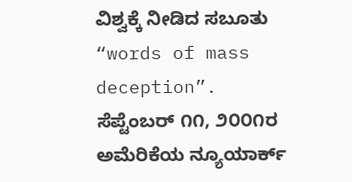ವಿಶ್ವಕ್ಕೆ ನೀಡಿದ ಸಬೂತು “words of mass deception”. ಸೆಪ್ಟೆಂಬರ್ ೧೧, ೨೦೦೧ರ ಅಮೆರಿಕೆಯ ನ್ಯೂಯಾರ್ಕ್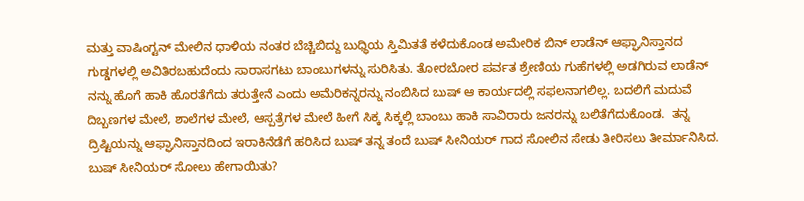ಮತ್ತು ವಾಷಿಂಗ್ಟನ್ ಮೇಲಿನ ಧಾಳಿಯ ನಂತರ ಬೆಚ್ಚಿಬಿದ್ದು ಬುಧ್ಧಿಯ ಸ್ತಿಮಿತತೆ ಕಳೆದುಕೊಂಡ ಅಮೇರಿಕ ಬಿನ್ ಲಾಡೆನ್ ಆಫ್ಘಾನಿಸ್ತಾನದ ಗುಡ್ಡಗಳಲ್ಲಿ ಅವಿತಿರಬಹುದೆಂದು ಸಾರಾಸಗಟು ಬಾಂಬುಗಳನ್ನು ಸುರಿಸಿತು. ತೋರಬೋರ ಪರ್ವತ ಶ್ರೇಣಿಯ ಗುಹೆಗಳಲ್ಲಿ ಅಡಗಿರುವ ಲಾಡೆನ್ ನನ್ನು ಹೊಗೆ ಹಾಕಿ ಹೊರತೆಗೆದು ತರುತ್ತೇನೆ ಎಂದು ಅಮೆರಿಕನ್ನರನ್ನು ನಂಬಿಸಿದ ಬುಷ್ ಆ ಕಾರ್ಯದಲ್ಲಿ ಸಫಲನಾಗಲಿಲ್ಲ. ಬದಲಿಗೆ ಮದುವೆ ದಿಬ್ಬಣಗಳ ಮೇಲೆ, ಶಾಲೆಗಳ ಮೇಲೆ, ಆಸ್ಪತ್ರೆಗಳ ಮೇಲೆ ಹೀಗೆ ಸಿಕ್ಕ ಸಿಕ್ಕಲ್ಲಿ ಬಾಂಬು ಹಾಕಿ ಸಾವಿರಾರು ಜನರನ್ನು ಬಲಿತೆಗೆದುಕೊಂಡ.  ತನ್ನ ದ್ರಿಷ್ಟಿಯನ್ನು ಆಫ್ಘಾನಿಸ್ತಾನದಿಂದ ಇರಾಕಿನೆಡೆಗೆ ಹರಿಸಿದ ಬುಷ್ ತನ್ನ ತಂದೆ ಬುಷ್ ಸೀನಿಯರ್ ಗಾದ ಸೋಲಿನ ಸೇಡು ತೀರಿಸಲು ತೀರ್ಮಾನಿಸಿದ. ಬುಷ್ ಸೀನಿಯರ್ ಸೋಲು ಹೇಗಾಯಿತು?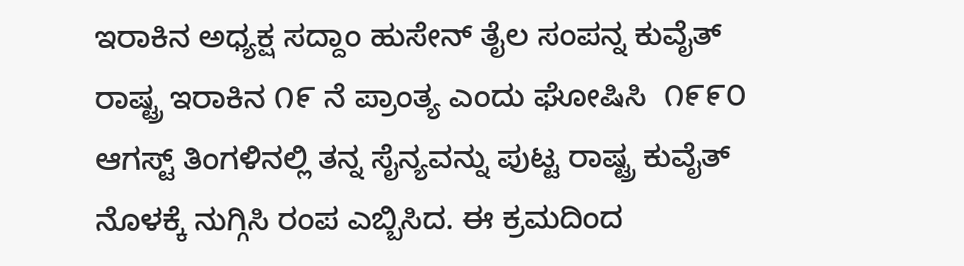ಇರಾಕಿನ ಅಧ್ಯಕ್ಷ ಸದ್ದಾಂ ಹುಸೇನ್ ತೈಲ ಸಂಪನ್ನ ಕುವೈತ್ ರಾಷ್ಟ್ರ ಇರಾಕಿನ ೧೯ ನೆ ಪ್ರಾಂತ್ಯ ಎಂದು ಘೋಷಿಸಿ  ೧೯೯೦ ಆಗಸ್ಟ್ ತಿಂಗಳಿನಲ್ಲಿ ತನ್ನ ಸೈನ್ಯವನ್ನು ಪುಟ್ಟ ರಾಷ್ಟ್ರ ಕುವೈತ್ ನೊಳಕ್ಕೆ ನುಗ್ಗಿಸಿ ರಂಪ ಎಬ್ಬಿಸಿದ. ಈ ಕ್ರಮದಿಂದ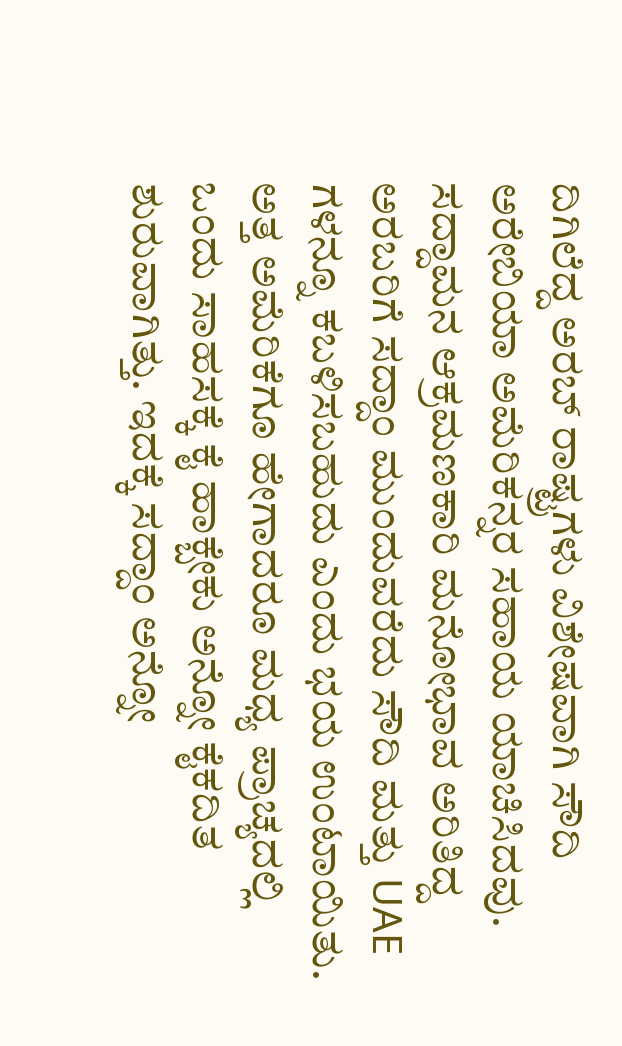ದಿಗಿಲೆದ್ದ ಅರಬ್ ರಾಷ್ಟ್ರಗಳು ವಿಶೇಷವಾಗಿ ಸೌದಿ ಅರೇಬಿಯಾ ಅಮೆರಿಕನ್ನರ ಸಹಾಯ ಯಾಚಿಸಿದವು. ಸದ್ದಾಮನ ಆಕ್ರಮಣಕಾರಿ ಮನೋಭಾವ ಅರಿತಿದ್ದ ಅರಬರಿಗೆ ಸದ್ದಾಂ ಮುಂದುವರೆದು ಸೌದಿ ಮತ್ತು UAE ಗಳನ್ನೂ ಕಬಳಿಸಬಹುದು ಎಂದು ಭಯ ಉಂಟಾಯಿತು. ಅತ್ತ ಅಮೆರಿಕೆಗೂ ಹೇಗಾದರೂ ಮಧ್ಯ ಪ್ರಾಚ್ಯದಲ್ಲಿ ಒಂದು ಸಾಹಸಕ್ಕೆ ಕೈ ಹಾಕ್ಬೇಕು ಅನ್ನೋ ಕೈಕದಿತ ಶುರುವಾಗಿತ್ತು. ಇದಕ್ಕೆ ಸದ್ದಾಂ ಅನ್ನೋ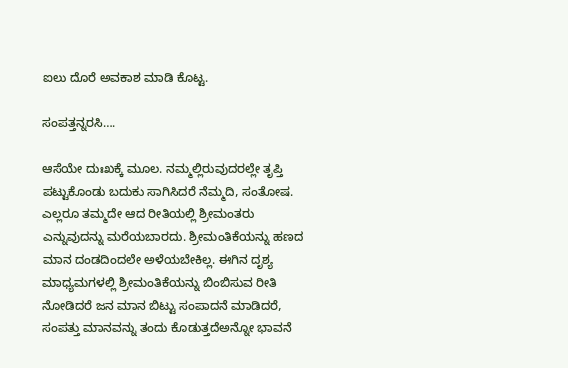ಐಲು ದೊರೆ ಅವಕಾಶ ಮಾಡಿ ಕೊಟ್ಟ.

ಸಂಪತ್ತನ್ನರಸಿ….

ಆಸೆಯೇ ದುಃಖಕ್ಕೆ ಮೂಲ. ನಮ್ಮಲ್ಲಿರುವುದರಲ್ಲೇ ತೃಪ್ತಿ ಪಟ್ಟುಕೊಂಡು ಬದುಕು ಸಾಗಿಸಿದರೆ ನೆಮ್ಮದಿ, ಸಂತೋಷ. ಎಲ್ಲರೂ ತಮ್ಮದೇ ಆದ ರೀತಿಯಲ್ಲಿ ಶ್ರೀಮಂತರು ಎನ್ನುವುದನ್ನು ಮರೆಯಬಾರದು. ಶ್ರೀಮಂತಿಕೆಯನ್ನು ಹಣದ ಮಾನ ದಂಡದಿಂದಲೇ ಅಳೆಯಬೇಕಿಲ್ಲ. ಈಗಿನ ದೃಶ್ಯ ಮಾಧ್ಯಮಗಳಲ್ಲಿ ಶ್ರೀಮಂತಿಕೆಯನ್ನು ಬಿಂಬಿಸುವ ರೀತಿ ನೋಡಿದರೆ ಜನ ಮಾನ ಬಿಟ್ಟು ಸಂಪಾದನೆ ಮಾಡಿದರೆ, ಸಂಪತ್ತು ಮಾನವನ್ನು ತಂದು ಕೊಡುತ್ತದೆಅನ್ನೋ ಭಾವನೆ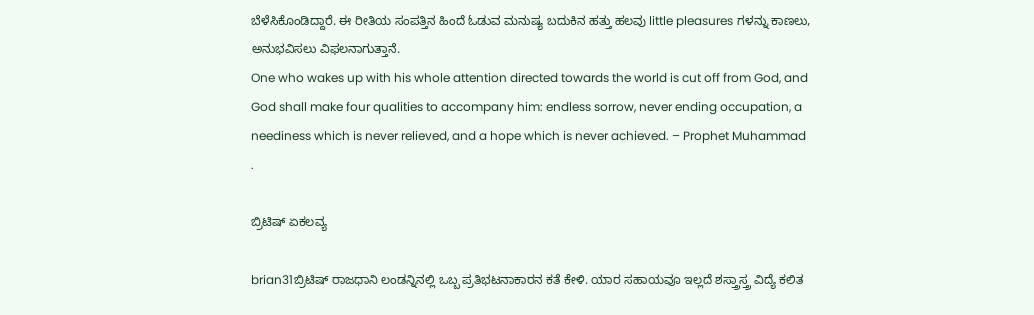ಬೆಳೆಸಿಕೊಂಡಿದ್ದಾರೆ. ಈ ರೀತಿಯ ಸಂಪತ್ತಿನ ಹಿಂದೆ ಓಡುವ ಮನುಷ್ಯ ಬದುಕಿನ ಹತ್ತು ಹಲವು little pleasures ಗಳನ್ನು ಕಾಣಲು, ಅನುಭವಿಸಲು ವಿಫಲನಾಗುತ್ತಾನೆ.
One who wakes up with his whole attention directed towards the world is cut off from God, and God shall make four qualities to accompany him: endless sorrow, never ending occupation, a neediness which is never relieved, and a hope which is never achieved. – Prophet Muhammad
.

ಬ್ರಿಟಿಷ್ ಏಕಲವ್ಯ

brian31ಬ್ರಿಟಿಷ್ ರಾಜಧಾನಿ ಲಂಡನ್ನಿನಲ್ಲಿ ಒಬ್ಬ ಪ್ರತಿಭಟನಾಕಾರನ ಕತೆ ಕೇಳಿ. ಯಾರ ಸಹಾಯವೂ ಇಲ್ಲದೆ ಶಸ್ತ್ರಾಸ್ತ್ರ ವಿದ್ಯೆ ಕಲಿತ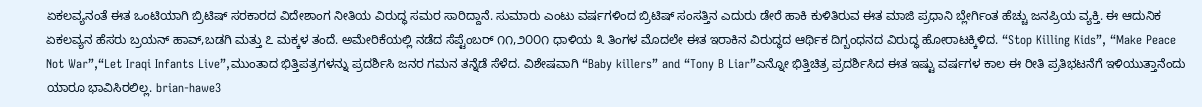ಏಕಲವ್ಯನಂತೆ ಈತ ಒಂಟಿಯಾಗಿ ಬ್ರಿಟಿಷ್ ಸರಕಾರದ ವಿದೇಶಾಂಗ ನೀತಿಯ ವಿರುದ್ಧ ಸಮರ ಸಾರಿದ್ದಾನೆ. ಸುಮಾರು ಎಂಟು ವರ್ಷಗಳಿಂದ ಬ್ರಿಟಿಷ್ ಸಂಸತ್ತಿನ ಎದುರು ಡೇರೆ ಹಾಕಿ ಕುಳಿತಿರುವ ಈತ ಮಾಜಿ ಪ್ರಧಾನಿ ಬ್ಲೇರ್ಗಿಂತ ಹೆಚ್ಚು ಜನಪ್ರಿಯ ವ್ಯಕ್ತಿ. ಈ ಆದುನಿಕ ಏಕಲವ್ಯನ ಹೆಸರು ಬ್ರಯನ್ ಹಾವ್,ಬಡಗಿ ಮತ್ತು ೭ ಮಕ್ಕಳ ತಂದೆ. ಅಮೇರಿಕೆಯಲ್ಲಿ ನಡೆದ ಸೆಪ್ಟೆಂಬರ್ ೧೧,೨೦೦೧ ಧಾಳಿಯ ೩ ತಿಂಗಳ ಮೊದಲೇ ಈತ ಇರಾಕಿನ ವಿರುದ್ಧದ ಆರ್ಥಿಕ ದಿಗ್ಬಂಧನದ ವಿರುದ್ಧ ಹೋರಾಟಕ್ಕಿಳಿದ. “Stop Killing Kids”, “Make Peace Not War”,“Let Iraqi Infants Live”,ಮುಂತಾದ ಭಿತ್ತಿಪತ್ರಗಳನ್ನು ಪ್ರದರ್ಶಿಸಿ ಜನರ ಗಮನ ತನ್ನೆಡೆ ಸೆಳೆದ. ವಿಶೇಷವಾಗಿ “Baby killers” and “Tony B Liar”ಎನ್ನೋ ಭಿತ್ತಿಚಿತ್ರ ಪ್ರದರ್ಶಿಸಿದ ಈತ ಇಷ್ಟು ವರ್ಷಗಳ ಕಾಲ ಈ ರೀತಿ ಪ್ರತಿಭಟನೆಗೆ ಇಳಿಯುತ್ತಾನೆಂದು ಯಾರೂ ಭಾವಿಸಿರಲಿಲ್ಲ. brian-hawe3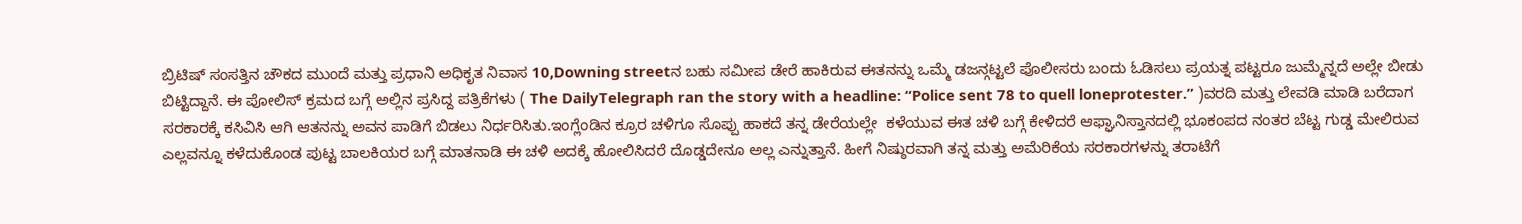ಬ್ರಿಟಿಷ್ ಸಂಸತ್ತಿನ ಚೌಕದ ಮುಂದೆ ಮತ್ತು ಪ್ರಧಾನಿ ಅಧಿಕೃತ ನಿವಾಸ 10,Downing streetನ ಬಹು ಸಮೀಪ ಡೇರೆ ಹಾಕಿರುವ ಈತನನ್ನು ಒಮ್ಮೆ ಡಜನ್ಗಟ್ಟಲೆ ಪೊಲೀಸರು ಬಂದು ಓಡಿಸಲು ಪ್ರಯತ್ನ ಪಟ್ಟರೂ ಜುಮ್ಮೆನ್ನದೆ ಅಲ್ಲೇ ಬೀಡು ಬಿಟ್ಟಿದ್ದಾನೆ. ಈ ಪೋಲಿಸ್ ಕ್ರಮದ ಬಗ್ಗೆ ಅಲ್ಲಿನ ಪ್ರಸಿದ್ದ ಪತ್ರಿಕೆಗಳು ( The DailyTelegraph ran the story with a headline: “Police sent 78 to quell loneprotester.” )ವರದಿ ಮತ್ತು ಲೇವಡಿ ಮಾಡಿ ಬರೆದಾಗ ಸರಕಾರಕ್ಕೆ ಕಸಿವಿಸಿ ಆಗಿ ಆತನನ್ನು ಅವನ ಪಾಡಿಗೆ ಬಿಡಲು ನಿರ್ಧರಿಸಿತು.ಇಂಗ್ಲೆಂಡಿನ ಕ್ರೂರ ಚಳಿಗೂ ಸೊಪ್ಪು ಹಾಕದೆ ತನ್ನ ಡೇರೆಯಲ್ಲೇ  ಕಳೆಯುವ ಈತ ಚಳಿ ಬಗ್ಗೆ ಕೇಳಿದರೆ ಆಫ್ಘಾನಿಸ್ತಾನದಲ್ಲಿ ಭೂಕಂಪದ ನಂತರ ಬೆಟ್ಟ ಗುಡ್ಡ ಮೇಲಿರುವ ಎಲ್ಲವನ್ನೂ ಕಳೆದುಕೊಂಡ ಪುಟ್ಟ ಬಾಲಕಿಯರ ಬಗ್ಗೆ ಮಾತನಾಡಿ ಈ ಚಳಿ ಅದಕ್ಕೆ ಹೋಲಿಸಿದರೆ ದೊಡ್ಡದೇನೂ ಅಲ್ಲ ಎನ್ನುತ್ತಾನೆ. ಹೀಗೆ ನಿಷ್ಠುರವಾಗಿ ತನ್ನ ಮತ್ತು ಅಮೆರಿಕೆಯ ಸರಕಾರಗಳನ್ನು ತರಾಟೆಗೆ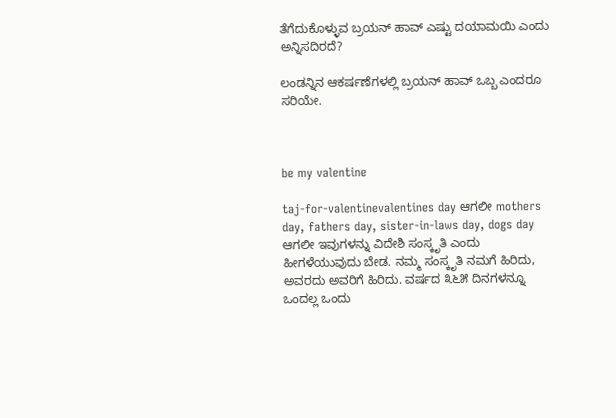ತೆಗೆದುಕೊಳ್ಳುವ ಬ್ರಯನ್ ಹಾವ್ ಎಷ್ಟು ದಯಾಮಯಿ ಎಂದು ಅನ್ನಿಸದಿರದೆ?

ಲಂಡನ್ನಿನ ಆಕರ್ಷಣೆಗಳಲ್ಲಿ ಬ್ರಯನ್ ಹಾವ್ ಒಬ್ಬ ಎಂದರೂ ಸರಿಯೇ.



be my valentine

taj-for-valentinevalentines day ಆಗಲೀ mothers day, fathers day, sister-in-laws day, dogs day ಆಗಲೀ ಇವುಗಳನ್ನು ವಿದೇಶಿ ಸಂಸ್ಕೃತಿ ಎಂದು ಹೀಗಳೆಯುವುದು ಬೇಡ. ನಮ್ಮ ಸಂಸ್ಕೃತಿ ನಮಗೆ ಹಿರಿದು, ಅವರದು ಅವರಿಗೆ ಹಿರಿದು. ವರ್ಷದ ೩೬೫ ದಿನಗಳನ್ನೂ ಒಂದಲ್ಲ ಒಂದು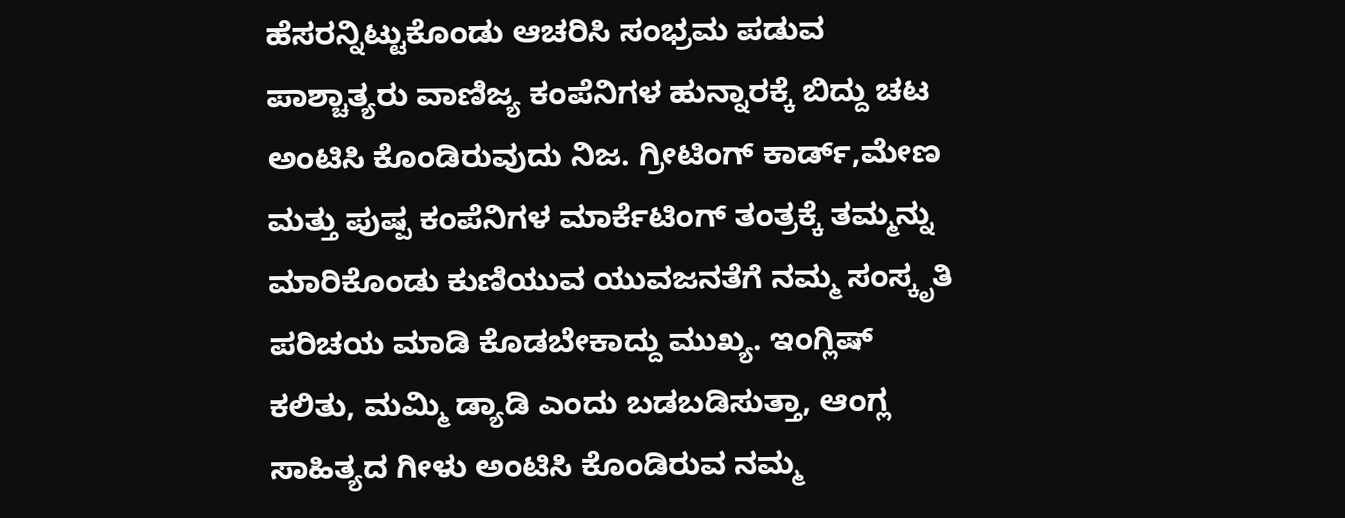ಹೆಸರನ್ನಿಟ್ಟುಕೊಂಡು ಆಚರಿಸಿ ಸಂಭ್ರಮ ಪಡುವ ಪಾಶ್ಚಾತ್ಯರು ವಾಣಿಜ್ಯ ಕಂಪೆನಿಗಳ ಹುನ್ನಾರಕ್ಕೆ ಬಿದ್ದು ಚಟ ಅಂಟಿಸಿ ಕೊಂಡಿರುವುದು ನಿಜ. ಗ್ರೀಟಿಂಗ್ ಕಾರ್ಡ್,ಮೇಣ ಮತ್ತು ಪುಷ್ಪ ಕಂಪೆನಿಗಳ ಮಾರ್ಕೆಟಿಂಗ್ ತಂತ್ರಕ್ಕೆ ತಮ್ಮನ್ನು ಮಾರಿಕೊಂಡು ಕುಣಿಯುವ ಯುವಜನತೆಗೆ ನಮ್ಮ ಸಂಸ್ಕೃತಿ ಪರಿಚಯ ಮಾಡಿ ಕೊಡಬೇಕಾದ್ದು ಮುಖ್ಯ. ಇಂಗ್ಲಿಷ್ ಕಲಿತು, ಮಮ್ಮಿ ಡ್ಯಾಡಿ ಎಂದು ಬಡಬಡಿಸುತ್ತಾ, ಆಂಗ್ಲ ಸಾಹಿತ್ಯದ ಗೀಳು ಅಂಟಿಸಿ ಕೊಂಡಿರುವ ನಮ್ಮ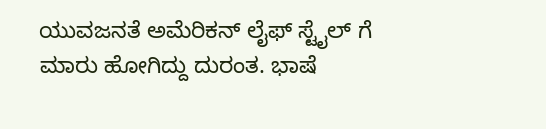ಯುವಜನತೆ ಅಮೆರಿಕನ್ ಲೈಫ್ ಸ್ಟೈಲ್ ಗೆ ಮಾರು ಹೋಗಿದ್ದು ದುರಂತ. ಭಾಷೆ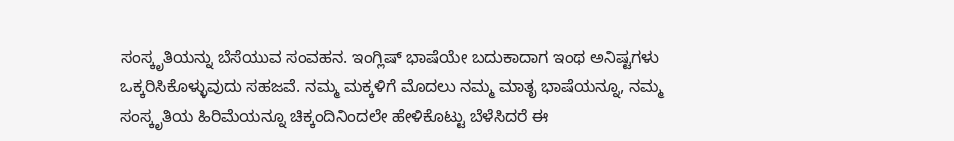ಸಂಸ್ಕೃತಿಯನ್ನು ಬೆಸೆಯುವ ಸಂವಹನ. ಇಂಗ್ಲಿಷ್ ಭಾಷೆಯೇ ಬದುಕಾದಾಗ ಇಂಥ ಅನಿಷ್ಟಗಳು ಒಕ್ಕರಿಸಿಕೊಳ್ಳುವುದು ಸಹಜವೆ. ನಮ್ಮ ಮಕ್ಕಳಿಗೆ ಮೊದಲು ನಮ್ಮ ಮಾತೃ ಭಾಷೆಯನ್ನೂ, ನಮ್ಮ ಸಂಸ್ಕೃತಿಯ ಹಿರಿಮೆಯನ್ನೂ ಚಿಕ್ಕಂದಿನಿಂದಲೇ ಹೇಳಿಕೊಟ್ಟು ಬೆಳೆಸಿದರೆ ಈ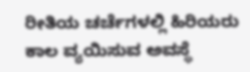ರೀತಿಯ ಚರ್ಚೆಗಳಲ್ಲಿ ಹಿರಿಯರು ಕಾಲ ವ್ಯಯಿಸುವ ಅವಸ್ಥೆ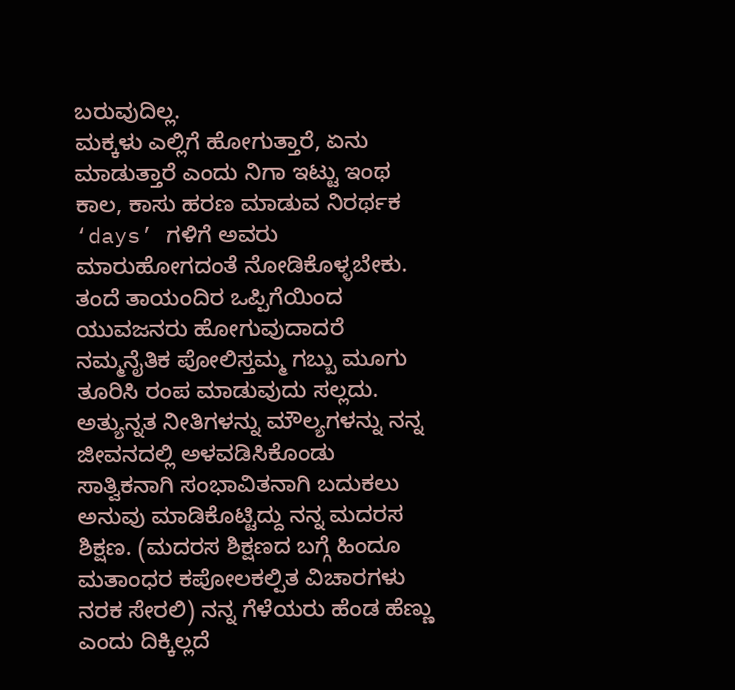ಬರುವುದಿಲ್ಲ.
ಮಕ್ಕಳು ಎಲ್ಲಿಗೆ ಹೋಗುತ್ತಾರೆ, ಏನು ಮಾಡುತ್ತಾರೆ ಎಂದು ನಿಗಾ ಇಟ್ಟು ಇಂಥ ಕಾಲ, ಕಾಸು ಹರಣ ಮಾಡುವ ನಿರರ್ಥಕ ‘days’ ಗಳಿಗೆ ಅವರು ಮಾರುಹೋಗದಂತೆ ನೋಡಿಕೊಳ್ಳಬೇಕು. ತಂದೆ ತಾಯಂದಿರ ಒಪ್ಪಿಗೆಯಿಂದ ಯುವಜನರು ಹೋಗುವುದಾದರೆ ನಮ್ಮನೈತಿಕ ಪೋಲಿಸ್ತಮ್ಮ ಗಬ್ಬು ಮೂಗು ತೂರಿಸಿ ರಂಪ ಮಾಡುವುದು ಸಲ್ಲದು.
ಅತ್ಯುನ್ನತ ನೀತಿಗಳನ್ನು ಮೌಲ್ಯಗಳನ್ನು ನನ್ನ ಜೀವನದಲ್ಲಿ ಅಳವಡಿಸಿಕೊಂಡು ಸಾತ್ವಿಕನಾಗಿ ಸಂಭಾವಿತನಾಗಿ ಬದುಕಲು ಅನುವು ಮಾಡಿಕೊಟ್ಟಿದ್ದು ನನ್ನ ಮದರಸ ಶಿಕ್ಷಣ. (ಮದರಸ ಶಿಕ್ಷಣದ ಬಗ್ಗೆ ಹಿಂದೂ ಮತಾಂಧರ ಕಪೋಲಕಲ್ಪಿತ ವಿಚಾರಗಳು ನರಕ ಸೇರಲಿ) ನನ್ನ ಗೆಳೆಯರು ಹೆಂಡ ಹೆಣ್ಣು ಎಂದು ದಿಕ್ಕಿಲ್ಲದೆ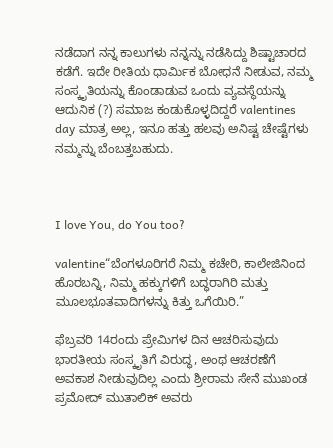ನಡೆದಾಗ ನನ್ನ ಕಾಲುಗಳು ನನ್ನನ್ನು ನಡೆಸಿದ್ದು ಶಿಷ್ಟಾಚಾರದ ಕಡೆಗೆ. ಇದೇ ರೀತಿಯ ಧಾರ್ಮಿಕ ಬೋಧನೆ ನೀಡುವ, ನಮ್ಮ ಸಂಸ್ಕೃತಿಯನ್ನು ಕೊಂಡಾಡುವ ಒಂದು ವ್ಯವಸ್ಥೆಯನ್ನು ಆದುನಿಕ (?) ಸಮಾಜ ಕಂಡುಕೊಳ್ಳದಿದ್ದರೆ valentines day ಮಾತ್ರ ಅಲ್ಲ, ಇನೂ ಹತ್ತು ಹಲವು ಅನಿಷ್ಟ ಚೇಷ್ಟೆಗಳು ನಮ್ಮನ್ನು ಬೆಂಬತ್ತಬಹುದು.



I love You, do You too?

valentine“ಬೆಂಗಳೂರಿಗರೆ ನಿಮ್ಮ ಕಚೇರಿ, ಕಾಲೇಜಿನಿಂದ ಹೊರಬನ್ನಿ, ನಿಮ್ಮ ಹಕ್ಕುಗಳಿಗೆ ಬದ್ಧರಾಗಿರಿ ಮತ್ತು ಮೂಲಭೂತವಾದಿಗಳನ್ನು ಕಿತ್ತು ಒಗೆಯಿರಿ.”

ಫೆಬ್ರವರಿ 14ರಂದು ಪ್ರೇಮಿಗಳ ದಿನ ಆಚರಿಸುವುದು ಭಾರತೀಯ ಸಂಸ್ಕೃತಿಗೆ ವಿರುದ್ಧ, ಅಂಥ ಆಚರಣೆಗೆ ಅವಕಾಶ ನೀಡುವುದಿಲ್ಲ ಎಂದು ಶ್ರೀರಾಮ ಸೇನೆ ಮುಖಂಡ ಪ್ರಮೋದ್ ಮುತಾಲಿಕ್ ಅವರು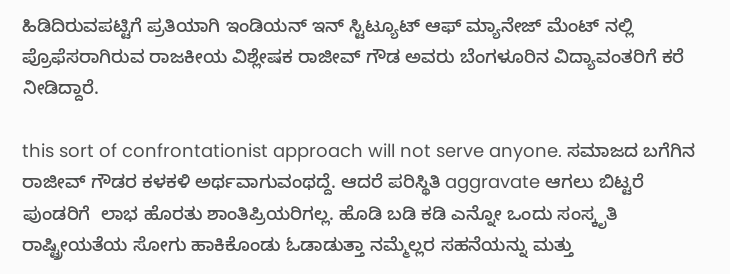ಹಿಡಿದಿರುವಪಟ್ಟಿಗೆ ಪ್ರತಿಯಾಗಿ ಇಂಡಿಯನ್ ಇನ್ ಸ್ಟಿಟ್ಯೂಟ್ ಆಫ್ ಮ್ಯಾನೇಜ್ ಮೆಂಟ್ ನಲ್ಲಿ ಪ್ರೊಫೆಸರಾಗಿರುವ ರಾಜಕೀಯ ವಿಶ್ಲೇಷಕ ರಾಜೀವ್ ಗೌಡ ಅವರು ಬೆಂಗಳೂರಿನ ವಿದ್ಯಾವಂತರಿಗೆ ಕರೆ ನೀಡಿದ್ದಾರೆ.

this sort of confrontationist approach will not serve anyone. ಸಮಾಜದ ಬಗೆಗಿನ  ರಾಜೀವ್ ಗೌಡರ ಕಳಕಳಿ ಅರ್ಥವಾಗುವಂಥದ್ದೆ. ಆದರೆ ಪರಿಸ್ಥಿತಿ aggravate ಆಗಲು ಬಿಟ್ಟರೆ ಪುಂಡರಿಗೆ  ಲಾಭ ಹೊರತು ಶಾಂತಿಪ್ರಿಯರಿಗಲ್ಲ. ಹೊಡಿ ಬಡಿ ಕಡಿ ಎನ್ನೋ ಒಂದು ಸಂಸ್ಕೃತಿ ರಾಷ್ಟ್ರೀಯತೆಯ ಸೋಗು ಹಾಕಿಕೊಂಡು ಓಡಾಡುತ್ತಾ ನಮ್ಮೆಲ್ಲರ ಸಹನೆಯನ್ನು ಮತ್ತು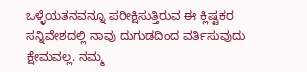ಒಳ್ಳೆಯತನವನ್ನೂ ಪರೀಕ್ಷಿಸುತ್ತಿರುವ ಈ ಕ್ಲಿಷ್ಟಕರ ಸನ್ನಿವೇಶದಲ್ಲಿ ನಾವು ದುಗುಡದಿಂದ ವರ್ತಿಸುವುದು ಕ್ಷೇಮವಲ್ಲ. ನಮ್ಮ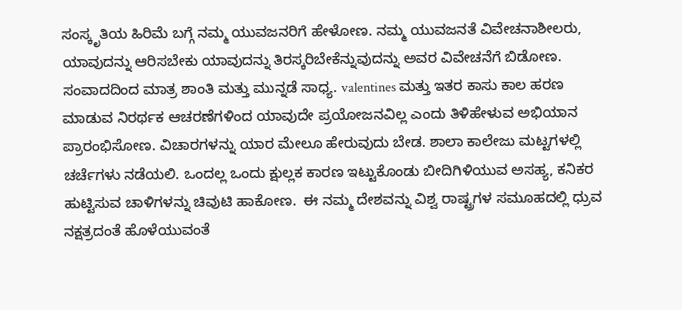ಸಂಸ್ಕೃತಿಯ ಹಿರಿಮೆ ಬಗ್ಗೆ ನಮ್ಮ ಯುವಜನರಿಗೆ ಹೇಳೋಣ. ನಮ್ಮ ಯುವಜನತೆ ವಿವೇಚನಾಶೀಲರು, ಯಾವುದನ್ನು ಆರಿಸಬೇಕು ಯಾವುದನ್ನು ತಿರಸ್ಕರಿಬೇಕೆನ್ನುವುದನ್ನು ಅವರ ವಿವೇಚನೆಗೆ ಬಿಡೋಣ. ಸಂವಾದದಿಂದ ಮಾತ್ರ ಶಾಂತಿ ಮತ್ತು ಮುನ್ನಡೆ ಸಾಧ್ಯ. valentines ಮತ್ತು ಇತರ ಕಾಸು ಕಾಲ ಹರಣ ಮಾಡುವ ನಿರರ್ಥಕ ಆಚರಣೆಗಳಿಂದ ಯಾವುದೇ ಪ್ರಯೋಜನವಿಲ್ಲ ಎಂದು ತಿಳಿಹೇಳುವ ಅಭಿಯಾನ ಪ್ರಾರಂಭಿಸೋಣ. ವಿಚಾರಗಳನ್ನು ಯಾರ ಮೇಲೂ ಹೇರುವುದು ಬೇಡ. ಶಾಲಾ ಕಾಲೇಜು ಮಟ್ಟಗಳಲ್ಲಿ ಚರ್ಚೆಗಳು ನಡೆಯಲಿ. ಒಂದಲ್ಲ ಒಂದು ಕ್ಷುಲ್ಲಕ ಕಾರಣ ಇಟ್ಟುಕೊಂಡು ಬೀದಿಗಿಳಿಯುವ ಅಸಹ್ಯ, ಕನಿಕರ ಹುಟ್ಟಿಸುವ ಚಾಳಿಗಳನ್ನು ಚಿವುಟಿ ಹಾಕೋಣ.  ಈ ನಮ್ಮ ದೇಶವನ್ನು ವಿಶ್ವ ರಾಷ್ಟ್ರಗಳ ಸಮೂಹದಲ್ಲಿ ಧ್ರುವ ನಕ್ಷತ್ರದಂತೆ ಹೊಳೆಯುವಂತೆ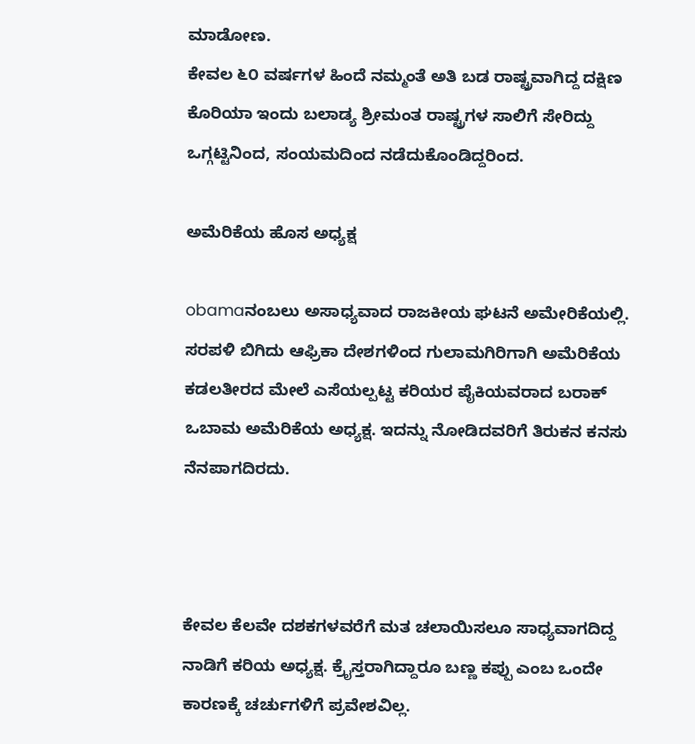ಮಾಡೋಣ.
ಕೇವಲ ೬೦ ವರ್ಷಗಳ ಹಿಂದೆ ನಮ್ಮಂತೆ ಅತಿ ಬಡ ರಾಷ್ಟ್ರವಾಗಿದ್ದ ದಕ್ಷಿಣ ಕೊರಿಯಾ ಇಂದು ಬಲಾಡ್ಯ ಶ್ರೀಮಂತ ರಾಷ್ಟ್ರಗಳ ಸಾಲಿಗೆ ಸೇರಿದ್ದು ಒಗ್ಗಟ್ಟಿನಿಂದ, ಸಂಯಮದಿಂದ ನಡೆದುಕೊಂಡಿದ್ದರಿಂದ.

ಅಮೆರಿಕೆಯ ಹೊಸ ಅಧ್ಯಕ್ಷ

obamaನಂಬಲು ಅಸಾಧ್ಯವಾದ ರಾಜಕೀಯ ಘಟನೆ ಅಮೇರಿಕೆಯಲ್ಲಿ. ಸರಪಳಿ ಬಿಗಿದು ಆಫ್ರಿಕಾ ದೇಶಗಳಿಂದ ಗುಲಾಮಗಿರಿಗಾಗಿ ಅಮೆರಿಕೆಯ ಕಡಲತೀರದ ಮೇಲೆ ಎಸೆಯಲ್ಪಟ್ಟ ಕರಿಯರ ಪೈಕಿಯವರಾದ ಬರಾಕ್ ಒಬಾಮ ಅಮೆರಿಕೆಯ ಅಧ್ಯಕ್ಷ. ಇದನ್ನು ನೋಡಿದವರಿಗೆ ತಿರುಕನ ಕನಸು ನೆನಪಾಗದಿರದು.



ಕೇವಲ ಕೆಲವೇ ದಶಕಗಳವರೆಗೆ ಮತ ಚಲಾಯಿಸಲೂ ಸಾಧ್ಯವಾಗದಿದ್ದ ನಾಡಿಗೆ ಕರಿಯ ಅಧ್ಯಕ್ಷ. ಕ್ರೈಸ್ತರಾಗಿದ್ದಾರೂ ಬಣ್ಣ ಕಪ್ಪು ಎಂಬ ಒಂದೇ ಕಾರಣಕ್ಕೆ ಚರ್ಚುಗಳಿಗೆ ಪ್ರವೇಶವಿಲ್ಲ.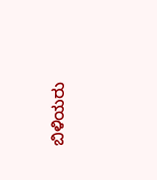ಬಿಳಿಯರು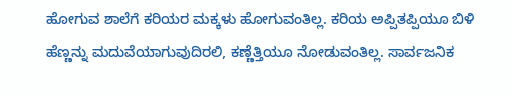ಹೋಗುವ ಶಾಲೆಗೆ ಕರಿಯರ ಮಕ್ಕಳು ಹೋಗುವಂತಿಲ್ಲ. ಕರಿಯ ಅಪ್ಪಿತಪ್ಪಿಯೂ ಬಿಳಿ ಹೆಣ್ಣನ್ನು ಮದುವೆಯಾಗುವುದಿರಲಿ, ಕಣ್ಣೆತ್ತಿಯೂ ನೋಡುವಂತಿಲ್ಲ. ಸಾರ್ವಜನಿಕ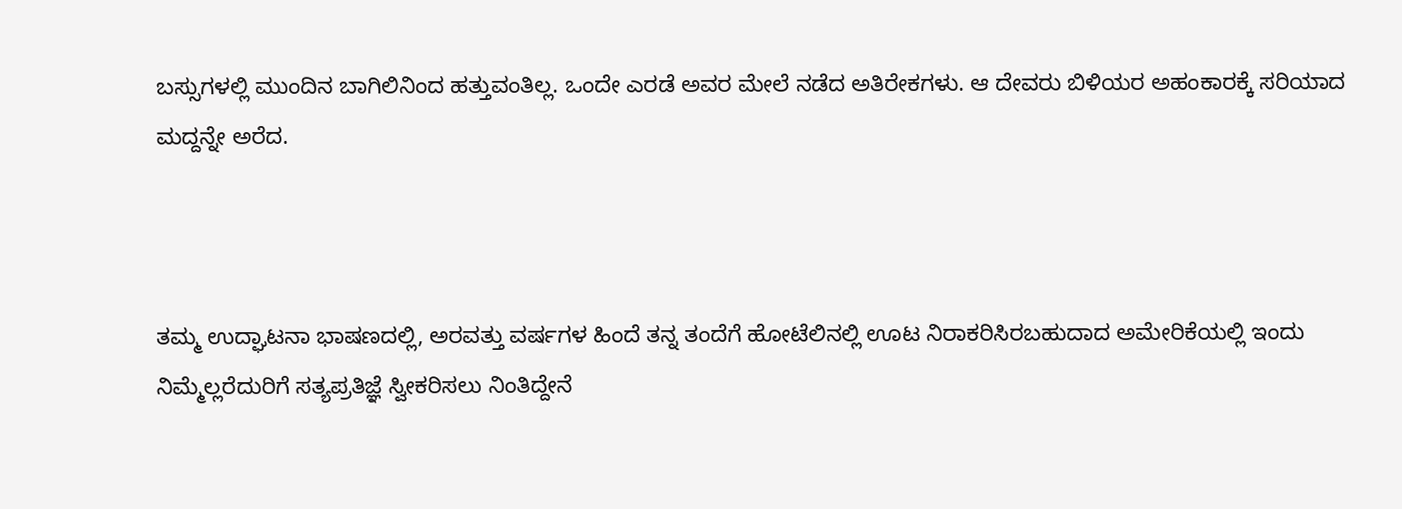ಬಸ್ಸುಗಳಲ್ಲಿ ಮುಂದಿನ ಬಾಗಿಲಿನಿಂದ ಹತ್ತುವಂತಿಲ್ಲ. ಒಂದೇ ಎರಡೆ ಅವರ ಮೇಲೆ ನಡೆದ ಅತಿರೇಕಗಳು. ಆ ದೇವರು ಬಿಳಿಯರ ಅಹಂಕಾರಕ್ಕೆ ಸರಿಯಾದ ಮದ್ದನ್ನೇ ಅರೆದ.



ತಮ್ಮ ಉದ್ಘಾಟನಾ ಭಾಷಣದಲ್ಲಿ, ಅರವತ್ತು ವರ್ಷಗಳ ಹಿಂದೆ ತನ್ನ ತಂದೆಗೆ ಹೋಟೆಲಿನಲ್ಲಿ ಊಟ ನಿರಾಕರಿಸಿರಬಹುದಾದ ಅಮೇರಿಕೆಯಲ್ಲಿ ಇಂದು ನಿಮ್ಮೆಲ್ಲರೆದುರಿಗೆ ಸತ್ಯಪ್ರತಿಜ್ಞೆ ಸ್ವೀಕರಿಸಲು ನಿಂತಿದ್ದೇನೆ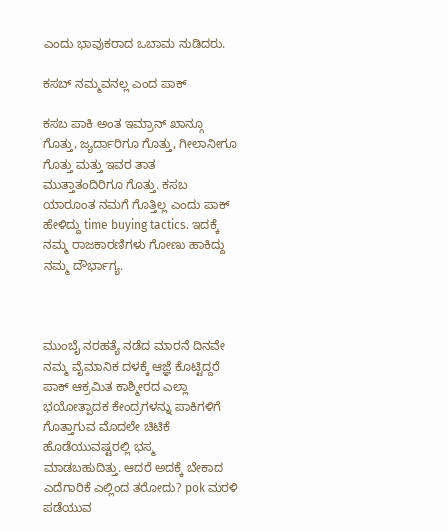ಎಂದು ಭಾವುಕರಾದ ಒಬಾಮ ನುಡಿದರು.

ಕಸಬ್ ನಮ್ಮವನಲ್ಲ ಎಂದ ಪಾಕ್

ಕಸಬ ಪಾಕಿ ಅಂತ ಇಮ್ರಾನ್ ಖಾನ್ಗೂ ಗೊತ್ತು, ಜ್ಯರ್ದಾರಿಗೂ ಗೊತ್ತು, ಗೀಲಾನೀಗೂ ಗೊತ್ತು ಮತ್ತು ಇವರ ತಾತ ಮುತ್ತಾತಂದಿರಿಗೂ ಗೊತ್ತು. ಕಸಬ ಯಾರೂಂತ ನಮಗೆ ಗೊತ್ತಿಲ್ಲ ಎಂದು ಪಾಕ್ ಹೇಳಿದ್ದು time buying tactics. ಇದಕ್ಕೆ ನಮ್ಮ ರಾಜಕಾರಣಿಗಳು ಗೋಣು ಹಾಕಿದ್ದು ನಮ್ಮ ದೌರ್ಭಾಗ್ಯ.



ಮುಂಬೈ ನರಹತ್ಯೆ ನಡೆದ ಮಾರನೆ ದಿನವೇ ನಮ್ಮ ವೈಮಾನಿಕ ದಳಕ್ಕೆ ಆಜ್ಞೆ ಕೊಟ್ಟಿದ್ದರೆ ಪಾಕ್ ಆಕ್ರಮಿತ ಕಾಶ್ಮೀರದ ಎಲ್ಲಾ ಭಯೋತ್ಪಾದಕ ಕೇಂದ್ರಗಳನ್ನು ಪಾಕಿಗಳಿಗೆ ಗೊತ್ತಾಗುವ ಮೊದಲೇ ಚಿಟಿಕೆ ಹೊಡೆಯುವಷ್ಟರಲ್ಲಿ ಭಸ್ಮ  ಮಾಡಬಹುದಿತ್ತು. ಆದರೆ ಅದಕ್ಕೆ ಬೇಕಾದ ಎದೆಗಾರಿಕೆ ಎಲ್ಲಿಂದ ತರೋದು? pok ಮರಳಿ ಪಡೆಯುವ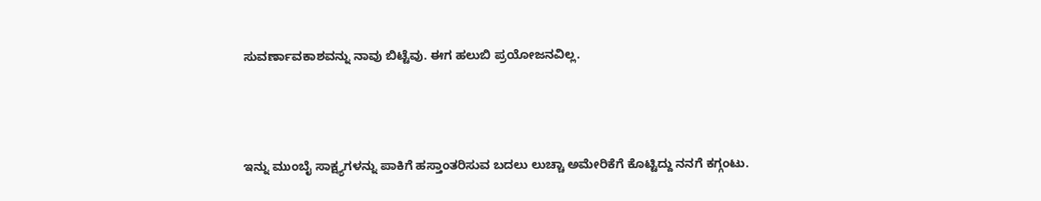ಸುವರ್ಣಾವಕಾಶವನ್ನು ನಾವು ಬಿಟ್ಟೆವು. ಈಗ ಹಲುಬಿ ಪ್ರಯೋಜನವಿಲ್ಲ.



ಇನ್ನು ಮುಂಬೈ ಸಾಕ್ಷ್ಯಗಳನ್ನು ಪಾಕಿಗೆ ಹಸ್ತಾಂತರಿಸುವ ಬದಲು ಲುಚ್ಚಾ ಅಮೇರಿಕೆಗೆ ಕೊಟ್ಟಿದ್ದು ನನಗೆ ಕಗ್ಗಂಟು.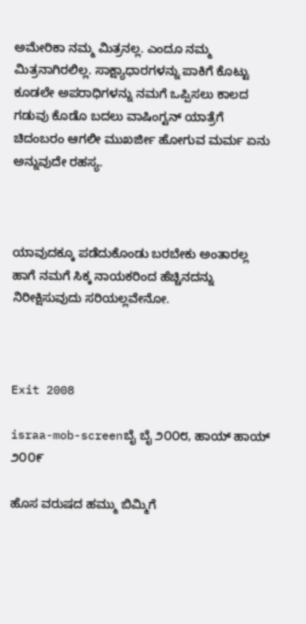ಅಮೇರಿಕಾ ನಮ್ಮ ಮಿತ್ರನಲ್ಲ. ಎಂದೂ ನಮ್ಮ ಮಿತ್ರನಾಗಿರಲಿಲ್ಲ. ಸಾಕ್ಷ್ಯಾಧಾರಗಳನ್ನು ಪಾಕಿಗೆ ಕೊಟ್ಟು ಕೂಡಲೇ ಅಪರಾಧಿಗಳನ್ನು ನಮಗೆ ಒಪ್ಪಿಸಲು ಕಾಲದ ಗಡುವು ಕೊಡೊ ಬದಲು ವಾಷಿಂಗ್ಟನ್ ಯಾತ್ರೆಗೆ ಚಿದಂಬರಂ ಆಗಲೀ ಮುಖರ್ಜೀ ಹೋಗುವ ಮರ್ಮ ಏನು ಅನ್ನುವುದೇ ರಹಸ್ಯ.



ಯಾವುದಕ್ಕೂ ಪಡೆದುಕೊಂಡು ಬರಬೇಕು ಅಂತಾರಲ್ಲ ಹಾಗೆ ನಮಗೆ ಸಿಕ್ಕ ನಾಯಕರಿಂದ ಹೆಚ್ಚಿನದನ್ನು ನಿರೀಕ್ಷಿಸುವುದು ಸರಿಯಲ್ಲವೇನೋ.



Exit 2008

israa-mob-screenಬೈ ಬೈ ೨೦೦೮, ಹಾಯ್ ಹಾಯ್ ೨೦೦೯

ಹೊಸ ವರುಷದ ಹಮ್ಮು ಬಿಮ್ಮಿಗೆ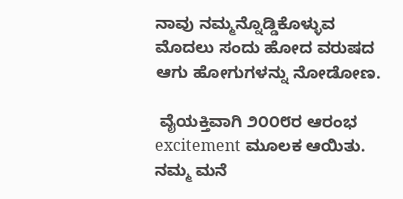ನಾವು ನಮ್ಮನ್ನೊಡ್ಡಿಕೊಳ್ಳುವ ಮೊದಲು ಸಂದು ಹೋದ ವರುಷದ ಆಗು ಹೋಗುಗಳನ್ನು ನೋಡೋಣ.

 ವೈಯಕ್ತಿವಾಗಿ ೨೦೦೮ರ ಆರಂಭ excitement ಮೂಲಕ ಆಯಿತು. ನಮ್ಮ ಮನೆ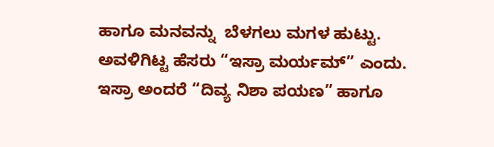ಹಾಗೂ ಮನವನ್ನು  ಬೆಳಗಲು ಮಗಳ ಹುಟ್ಟು. ಅವಳಿಗಿಟ್ಟ ಹೆಸರು “ಇಸ್ರಾ ಮರ್ಯಮ್” ಎಂದು. ಇಸ್ರಾ ಅಂದರೆ “ದಿವ್ಯ ನಿಶಾ ಪಯಣ” ಹಾಗೂ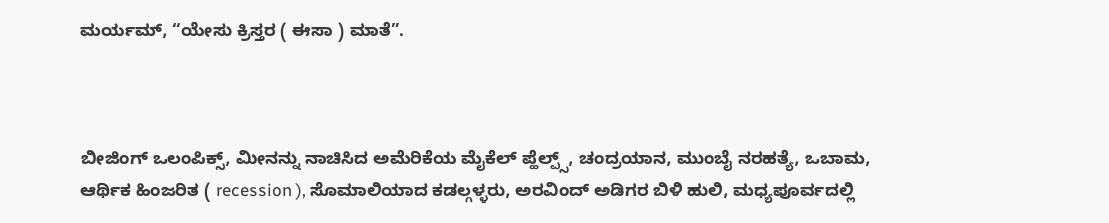ಮರ್ಯಮ್, “ಯೇಸು ಕ್ರಿಸ್ತರ ( ಈಸಾ ) ಮಾತೆ”.



ಬೀಜಿಂಗ್ ಒಲಂಪಿಕ್ಸ್, ಮೀನನ್ನು ನಾಚಿಸಿದ ಅಮೆರಿಕೆಯ ಮೈಕೆಲ್ ಪ್ಹೆಲ್ಪ್ಸ್, ಚಂದ್ರಯಾನ, ಮುಂಬೈ ನರಹತ್ಯೆ, ಒಬಾಮ, ಆರ್ಥಿಕ ಹಿಂಜರಿತ ( recession ), ಸೊಮಾಲಿಯಾದ ಕಡಲ್ಗಳ್ಳರು, ಅರವಿಂದ್ ಅಡಿಗರ ಬಿಳಿ ಹುಲಿ, ಮಧ್ಯಪೂರ್ವದಲ್ಲಿ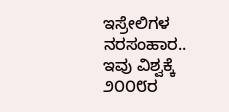ಇಸ್ರೇಲಿಗಳ ನರಸಂಹಾರ.. ಇವು ವಿಶ್ವಕ್ಕೆ ೨೦೦೮ರ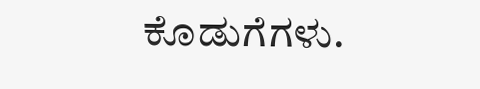ಕೊಡುಗೆಗಳು.